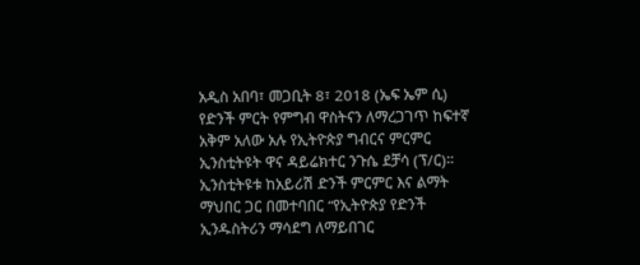አዲስ አበባ፣ መጋቢት 8፣ 2018 (ኤፍ ኤም ሲ) የድንች ምርት የምግብ ዋስትናን ለማረጋገጥ ከፍተኛ አቅም አለው አሉ የኢትዮጵያ ግብርና ምርምር ኢንስቲትዩት ዋና ዳይሬክተር ንጉሴ ደቻሳ (ፕ/ር)።
ኢንስቲትዩቱ ከአይሪሽ ድንች ምርምር እና ልማት ማህበር ጋር በመተባበር “የኢትዮጵያ የድንች ኢንዱስትሪን ማሳደግ ለማይበገር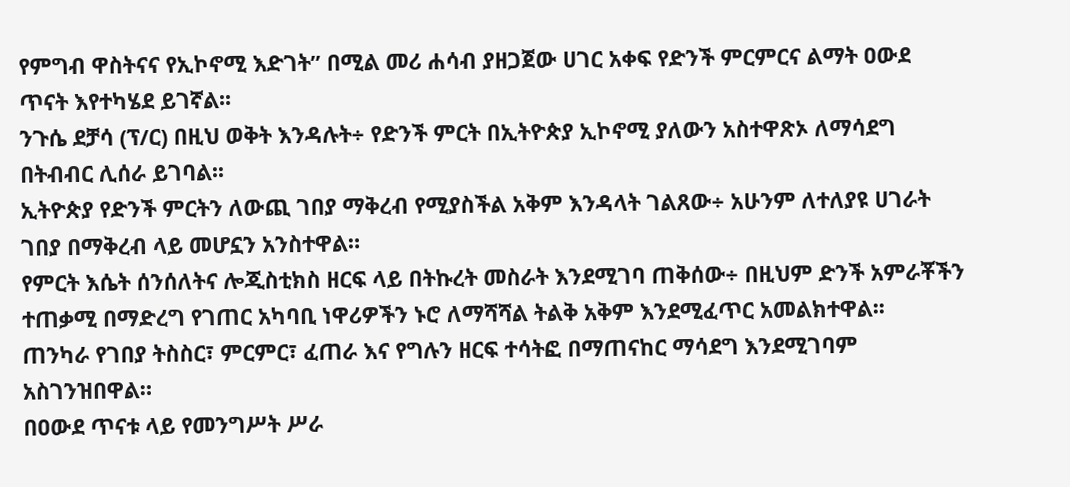የምግብ ዋስትናና የኢኮኖሚ እድገት” በሚል መሪ ሐሳብ ያዘጋጀው ሀገር አቀፍ የድንች ምርምርና ልማት ዐውደ ጥናት እየተካሄደ ይገኛል፡፡
ንጉሴ ደቻሳ (ፕ/ር) በዚህ ወቅት እንዳሉት÷ የድንች ምርት በኢትዮጵያ ኢኮኖሚ ያለውን አስተዋጽኦ ለማሳደግ በትብብር ሊሰራ ይገባል፡፡
ኢትዮጵያ የድንች ምርትን ለውጪ ገበያ ማቅረብ የሚያስችል አቅም እንዳላት ገልጸው÷ አሁንም ለተለያዩ ሀገራት ገበያ በማቅረብ ላይ መሆኗን አንስተዋል።
የምርት እሴት ሰንሰለትና ሎጂስቲክስ ዘርፍ ላይ በትኩረት መስራት እንደሚገባ ጠቅሰው÷ በዚህም ድንች አምራቾችን ተጠቃሚ በማድረግ የገጠር አካባቢ ነዋሪዎችን ኑሮ ለማሻሻል ትልቅ አቅም እንደሚፈጥር አመልክተዋል፡፡
ጠንካራ የገበያ ትስስር፣ ምርምር፣ ፈጠራ እና የግሉን ዘርፍ ተሳትፎ በማጠናከር ማሳደግ እንደሚገባም አስገንዝበዋል።
በዐውደ ጥናቱ ላይ የመንግሥት ሥራ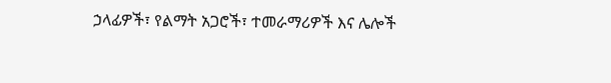ኃላፊዎች፣ የልማት አጋሮች፣ ተመራማሪዎች እና ሌሎች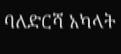ባለድርሻ አካላት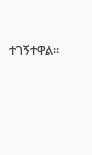ተገኝተዋል።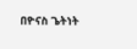በዮናስ ጌትነት